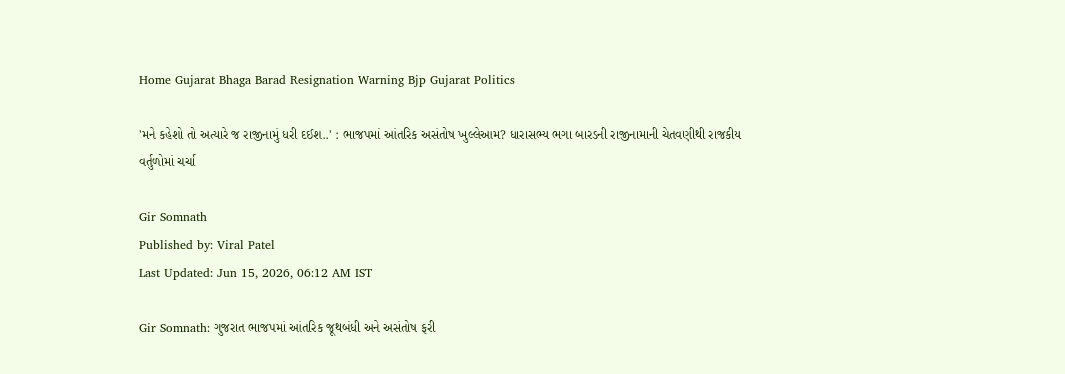Home Gujarat Bhaga Barad Resignation Warning Bjp Gujarat Politics

'મને કહેશો તો અત્યારે જ રાજીનામું ધરી દઈશ..' : ભાજપમાં આંતરિક અસંતોષ ખુલ્લેઆમ? ધારાસભ્ય ભગા બારડની રાજીનામાની ચેતવણીથી રાજકીય વર્તુળોમાં ચર્ચા

Gir Somnath
Published by: Viral Patel
Last Updated: Jun 15, 2026, 06:12 AM IST

Gir Somnath: ગુજરાત ભાજપમાં આંતરિક જૂથબંધી અને અસંતોષ ફરી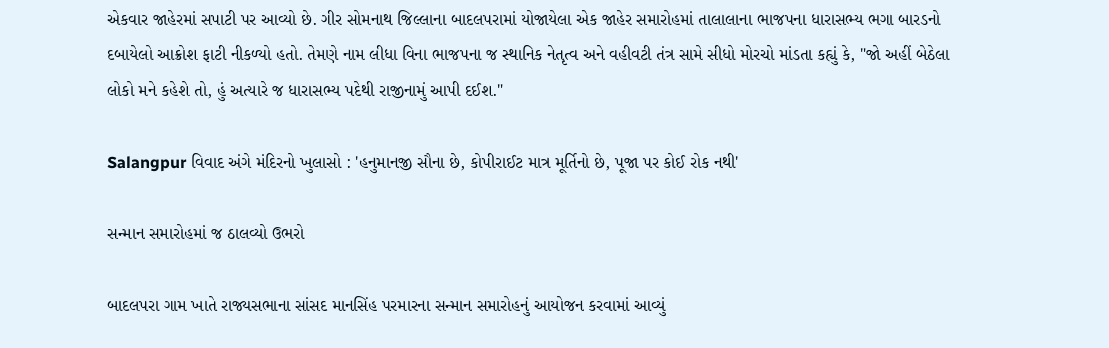એકવાર જાહેરમાં સપાટી પર આવ્યો છે. ગીર સોમનાથ જિલ્લાના બાદલપરામાં યોજાયેલા એક જાહેર સમારોહમાં તાલાલાના ભાજપના ધારાસભ્ય ભગા બારડનો દબાયેલો આક્રોશ ફાટી નીકળ્યો હતો. તેમણે નામ લીધા વિના ભાજપના જ સ્થાનિક નેતૃત્વ અને વહીવટી તંત્ર સામે સીધો મોરચો માંડતા કહ્યું કે, "જો અહીં બેઠેલા લોકો મને કહેશે તો, હું અત્યારે જ ધારાસભ્ય પદેથી રાજીનામું આપી દઈશ."

Salangpur વિવાદ અંગે મંદિરનો ખુલાસો : 'હનુમાનજી સૌના છે, કોપીરાઈટ માત્ર મૂર્તિનો છે, પૂજા પર કોઈ રોક નથી'

સન્માન સમારોહમાં જ ઠાલવ્યો ઉભરો

બાદલપરા ગામ ખાતે રાજ્યસભાના સાંસદ માનસિંહ પરમારના સન્માન સમારોહનું આયોજન કરવામાં આવ્યું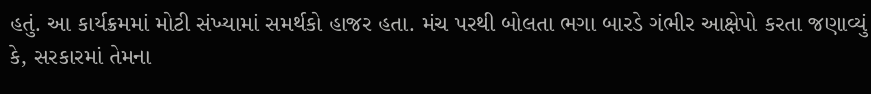હતું. આ કાર્યક્રમમાં મોટી સંખ્યામાં સમર્થકો હાજર હતા. મંચ પરથી બોલતા ભગા બારડે ગંભીર આક્ષેપો કરતા જણાવ્યું કે, સરકારમાં તેમના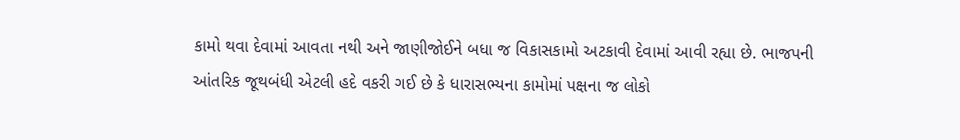કામો થવા દેવામાં આવતા નથી અને જાણીજોઈને બધા જ વિકાસકામો અટકાવી દેવામાં આવી રહ્યા છે. ભાજપની આંતરિક જૂથબંધી એટલી હદે વકરી ગઈ છે કે ધારાસભ્યના કામોમાં પક્ષના જ લોકો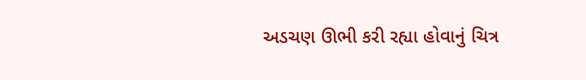અડચણ ઊભી કરી રહ્યા હોવાનું ચિત્ર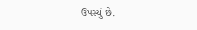ઉપસ્યું છે.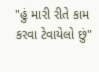"હું મારી રીતે કામ કરવા ટેવાયેલો છું"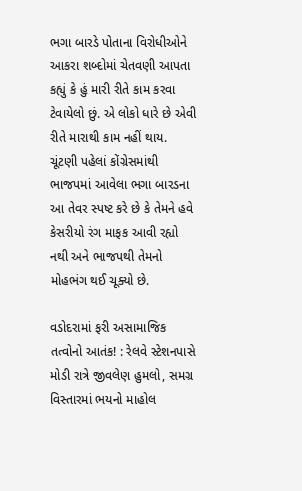ભગા બારડે પોતાના વિરોધીઓને આકરા શબ્દોમાં ચેતવણી આપતા કહ્યું કે હું મારી રીતે કામ કરવા ટેવાયેલો છું. એ લોકો ધારે છે એવી રીતે મારાથી કામ નહીં થાય. ચૂંટણી પહેલાં કોંગ્રેસમાંથી ભાજપમાં આવેલા ભગા બારડના આ તેવર સ્પષ્ટ કરે છે કે તેમને હવે કેસરીયો રંગ માફક આવી રહ્યો નથી અને ભાજપથી તેમનો મોહભંગ થઈ ચૂક્યો છે.

વડોદરામાં ફરી અસામાજિક તત્વોનો આતંક! : રેલવે સ્ટેશનપાસે મોડી રાત્રે જીવલેણ હુમલો, સમગ્ર વિસ્તારમાં ભયનો માહોલ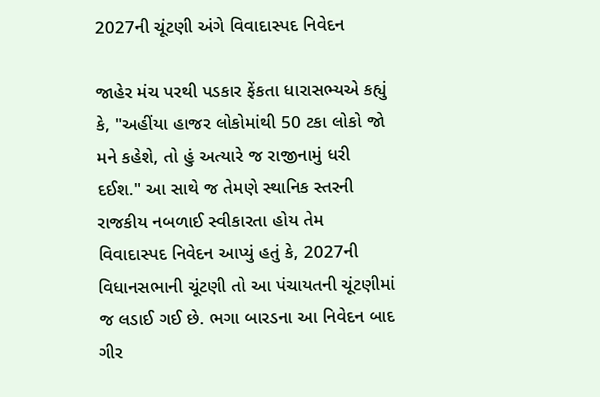2027ની ચૂંટણી અંગે વિવાદાસ્પદ નિવેદન

જાહેર મંચ પરથી પડકાર ફેંકતા ધારાસભ્યએ કહ્યું કે, "અહીંયા હાજર લોકોમાંથી 50 ટકા લોકો જો મને કહેશે, તો હું અત્યારે જ રાજીનામું ધરી દઈશ." આ સાથે જ તેમણે સ્થાનિક સ્તરની રાજકીય નબળાઈ સ્વીકારતા હોય તેમ વિવાદાસ્પદ નિવેદન આપ્યું હતું કે, 2027ની વિધાનસભાની ચૂંટણી તો આ પંચાયતની ચૂંટણીમાં જ લડાઈ ગઈ છે. ભગા બારડના આ નિવેદન બાદ ગીર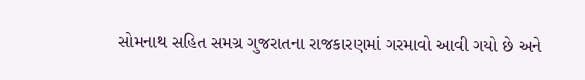સોમનાથ સહિત સમગ્ર ગુજરાતના રાજકારણમાં ગરમાવો આવી ગયો છે અને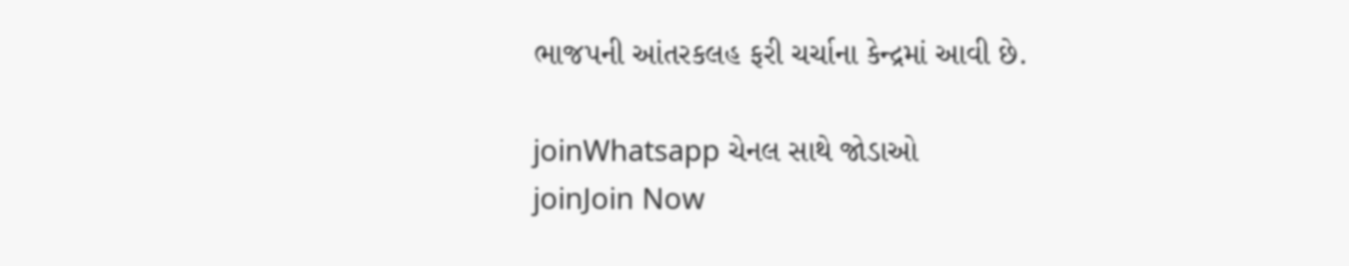ભાજપની આંતરકલહ ફરી ચર્ચાના કેન્દ્રમાં આવી છે.

joinWhatsapp ચેનલ સાથે જોડાઓ
joinJoin Now